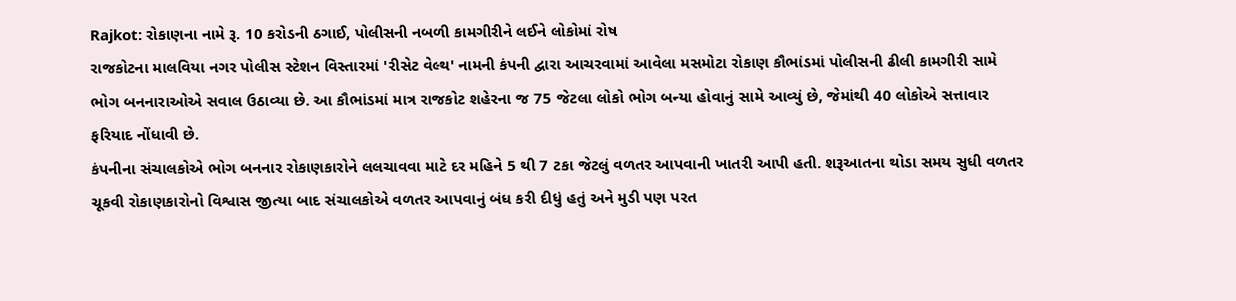Rajkot: રોકાણના નામે રૂ. 10 કરોડની ઠગાઈ, પોલીસની નબળી કામગીરીને લઈને લોકોમાં રોષ
રાજકોટના માલવિયા નગર પોલીસ સ્ટેશન વિસ્તારમાં 'રીસેટ વેલ્થ' નામની કંપની દ્વારા આચરવામાં આવેલા મસમોટા રોકાણ કૌભાંડમાં પોલીસની ઢીલી કામગીરી સામે ભોગ બનનારાઓએ સવાલ ઉઠાવ્યા છે. આ કૌભાંડમાં માત્ર રાજકોટ શહેરના જ 75 જેટલા લોકો ભોગ બન્યા હોવાનું સામે આવ્યું છે, જેમાંથી 40 લોકોએ સત્તાવાર ફરિયાદ નોંધાવી છે.
કંપનીના સંચાલકોએ ભોગ બનનાર રોકાણકારોને લલચાવવા માટે દર મહિને 5 થી 7 ટકા જેટલું વળતર આપવાની ખાતરી આપી હતી. શરૂઆતના થોડા સમય સુધી વળતર ચૂકવી રોકાણકારોનો વિશ્વાસ જીત્યા બાદ સંચાલકોએ વળતર આપવાનું બંધ કરી દીધું હતું અને મુડી પણ પરત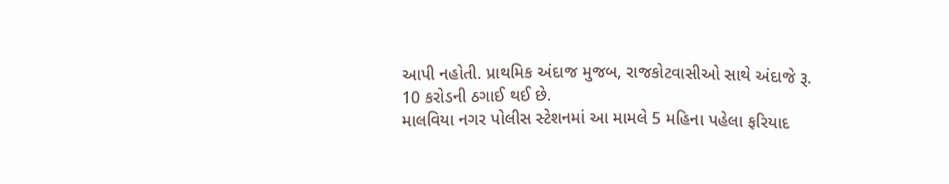આપી નહોતી. પ્રાથમિક અંદાજ મુજબ, રાજકોટવાસીઓ સાથે અંદાજે રૂ. 10 કરોડની ઠગાઈ થઈ છે.
માલવિયા નગર પોલીસ સ્ટેશનમાં આ મામલે 5 મહિના પહેલા ફરિયાદ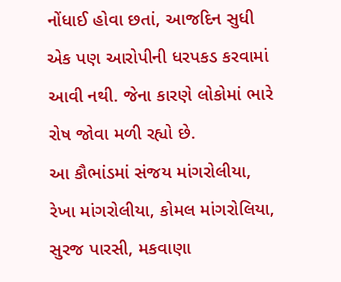નોંધાઈ હોવા છતાં, આજદિન સુધી એક પણ આરોપીની ધરપકડ કરવામાં આવી નથી. જેના કારણે લોકોમાં ભારે રોષ જોવા મળી રહ્યો છે.
આ કૌભાંડમાં સંજય માંગરોલીયા, રેખા માંગરોલીયા, કોમલ માંગરોલિયા, સુરજ પારસી, મકવાણા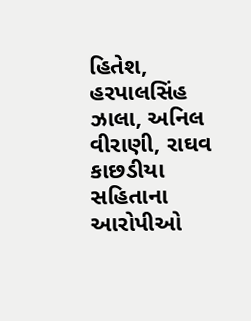હિતેશ, હરપાલસિંહ ઝાલા, અનિલ વીરાણી, રાઘવ કાછડીયા સહિતાના આરોપીઓ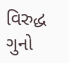વિરુદ્ધ ગુનો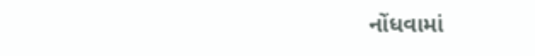નોંધવામાં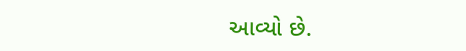આવ્યો છે.